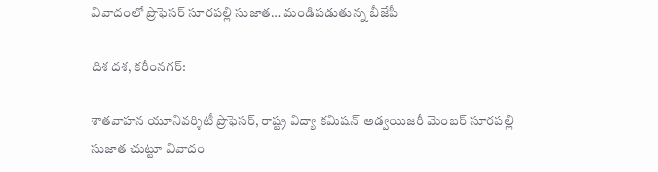వివాదంలో ప్రొఫెసర్ సూరపల్లి సుజాత… మండిపడుతున్న బీజేపీ

దిశ దశ, కరీంనగర్:

శాతవాహన యూనివర్శిటీ ప్రొఫెసర్, రాష్ట్ర విద్యా కమిషన్ అడ్వయిజరీ మెంబర్ సూరపల్లి సుజాత చుట్టూ వివాదం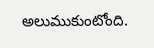అలుముకుంటోంది.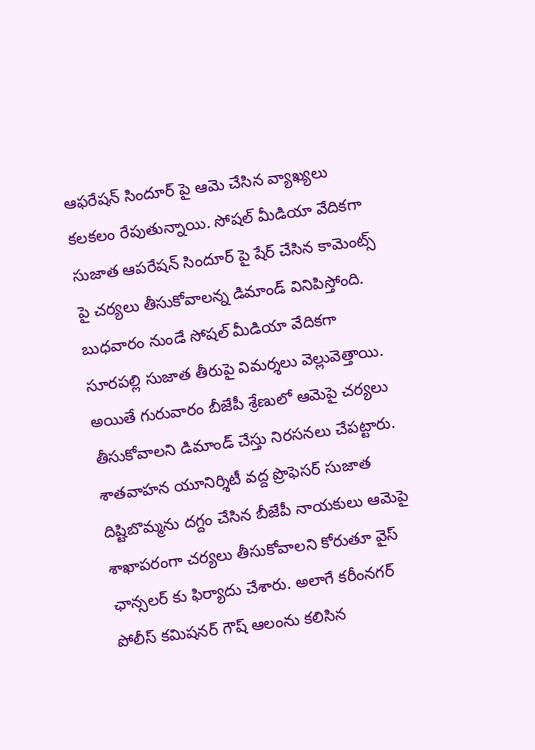ఆఫరేషన్ సిందూర్ పై ఆమె చేసిన వ్యాఖ్యలు కలకలం రేపుతున్నాయి. సోషల్ మీడియా వేదికగా సుజాత ఆపరేషన్ సిందూర్ పై షేర్ చేసిన కామెంట్స్ పై చర్యలు తీసుకోవాలన్న డిమాండ్ వినిపిస్తోంది. బుధవారం నుండే సోషల్ మీడియా వేదికగా సూరపల్లి సుజాత తీరుపై విమర్శలు వెల్లువెత్తాయి. అయితే గురువారం బీజేపీ శ్రేణులో ఆమెపై చర్యలు తీసుకోవాలని డిమాండ్ చేస్తు నిరసనలు చేపట్టారు. శాతవాహన యూనిర్శిటీ వద్ద ప్రొఫెసర్ సుజాత దిష్టిబొమ్మను దగ్దం చేసిన బీజేపీ నాయకులు ఆమెపై శాఖాపరంగా చర్యలు తీసుకోవాలని కోరుతూ వైస్ ఛాన్సలర్ కు ఫిర్యాదు చేశారు. అలాగే కరీంనగర్ పోలీస్ కమిషనర్ గౌష్ ఆలంను కలిసిన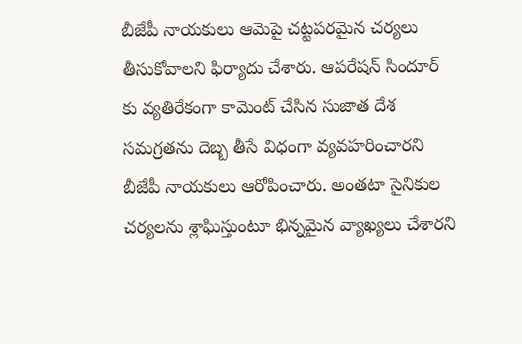బీజేపీ నాయకులు ఆమెపై చట్టపరమైన చర్యలు తీసుకోవాలని ఫిర్యాదు చేశారు. ఆపరేషన్ సిందూర్ కు వ్యతిరేకంగా కామెంట్ చేసిన సుజాత దేశ సమగ్రతను దెబ్బ తీసే విధంగా వ్యవహరించారని బీజేపీ నాయకులు ఆరోపించారు. అంతటా సైనికుల చర్యలను శ్లాఘిస్తుంటూ భిన్నమైన వ్యాఖ్యలు చేశారని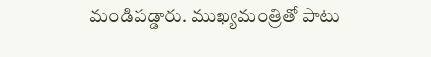మండిపడ్డారు. ముఖ్యమంత్రితో పాటు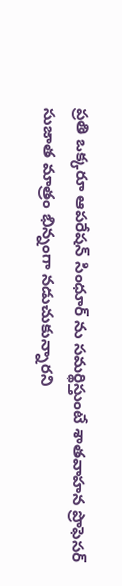ప్రతి ఒక్కరూ ఆపరేషన్ సింధూర్ ను సమర్థిస్తుంటే శాతవాహన ప్రొఫెసర్ సుజాత మాత్రం భిన్నంగా నడుచుకున్నారని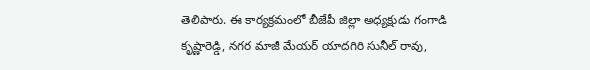తెలిపారు. ఈ కార్యక్రమంలో బీజేపీ జిల్లా అధ్యక్షుడు గంగాడి కృష్ణారెడ్డి, నగర మాజీ మేయర్ యాదగిరి సునీల్ రావు,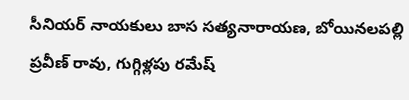సీనియర్ నాయకులు బాస సత్యనారాయణ, బోయినలపల్లి ప్రవీణ్ రావు, గుగ్గిళ్లపు రమేష్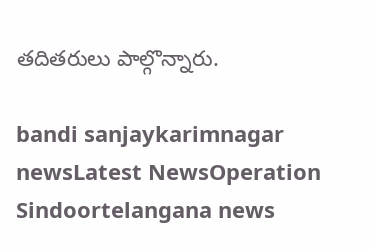తదితరులు పాల్గొన్నారు.

bandi sanjaykarimnagar newsLatest NewsOperation Sindoortelangana news